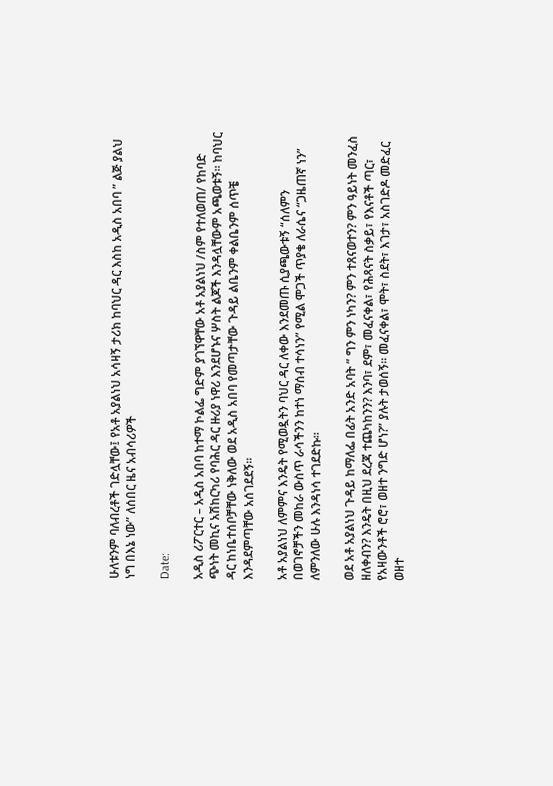ሁለቱንም ባለብረቶች ገድሏቸው፤ የአቶ አያልነህ አሳዛኝ ታሪክ ከባህር ዳር እስከ አዲስ አበባ ” ልጅ ያልህ ነግ በእኔ ነው” ለሰበር ዜና አብሳሪዎች

Date:

አዲስ ሪፖርተር – አዲስ አበባ ከተማ ኮልፌ ግድም ያገኘዋቸው አቶ አያልነህ /ስም የተለወጠ/ የከባድ ጭነት መኪና አሽከርካሪ የባሕር ዳር ዙሪያ ነዋሪ እንደሆኑና ሦስት ልጆች እንዳሏቸውም አጫወቱኝ፡፡ ከባህር ዳር ከነቤተሰቦቻቸው ነቅለው ወደ አዲስ አበባ የመጣታቸው ጉዳይ ልቤንም ቀልቤንም ሰጥቼ እንዳደምጣቸው አሰገደደኝ።

አቶ አያልነህ ለምምና እንዴት የሚወዷትን ባህር ዳር ለቀው እንደመጡ ሲያጫውቱኝ “ሰለምን በወገኖቻችን መከራ ውስጥ ራሳችንን ከተነ ማሰብ ተሳነን” የሚል ሞጋች ጥያቄ ለራሴና “ጋዜጠኛ ነን” ለምንለው ሁሉ እንዳነሳ ተገደድኩ።

ወደ አቶ አያልነህ ጉዳይ ከማለፌ በፊት አንድ አባት ” ግን ምን ነካን? ምን ተጸናወተን? ምን ዓይነት መንፈስ ዘለቀብን? እንዴት በዚህ ደረጃ ተጨካከንን? እንባ፣ ደም፣ መፈናቀል፣ የሕጻናት ስቃይ፣ የእናቶች ጣር፣ የአዛውንቶች ሮሮ፣ ወዘተ ንግድ ሆነ?” ያሉት ታወሰኝ። መፈናቀል፣ ሞት፣ ስደት፣ እገታ፣ አስገድዶ መድፈር ወዘተ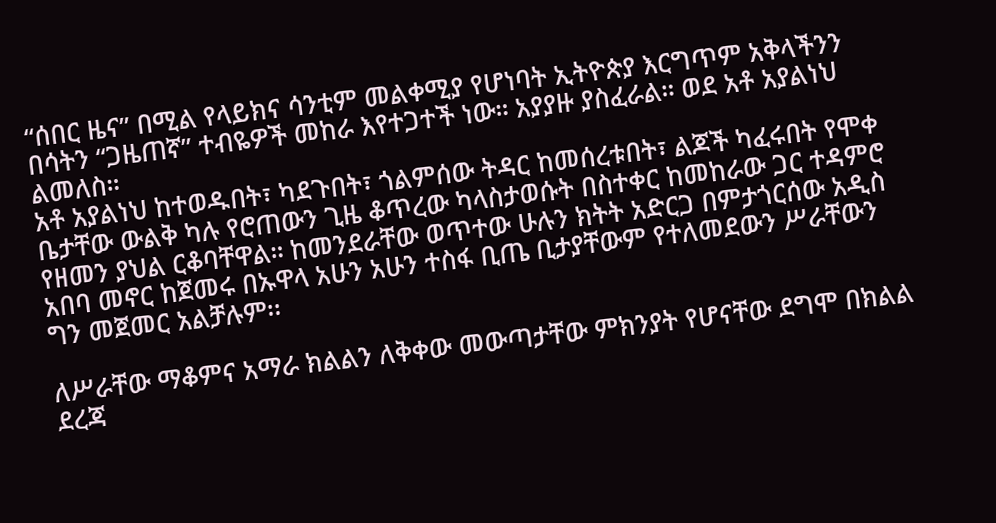“ሰበር ዜና” በሚል የላይክና ሳንቲም መልቀሚያ የሆነባት ኢትዮጵያ እርግጥም አቅላችንን በሳትን “ጋዜጠኛ” ተብዬዎች መከራ እየተጋተች ነው። አያያዙ ያስፈራል። ወደ አቶ አያልነህ ልመለስ።
አቶ አያልነህ ከተወዱበት፣ ካደጉበት፣ ጎልምሰው ትዳር ከመሰረቱበት፣ ልጆች ካፈሩበት የሞቀ ቤታቸው ውልቅ ካሉ የሮጠውን ጊዜ ቆጥረው ካላስታወሱት በስተቀር ከመከራው ጋር ተዳምሮ የዘመን ያህል ርቆባቸዋል። ከመንደራቸው ወጥተው ሁሉን ክትት አድርጋ በምታጎርሰው አዲስ አበባ መኖር ከጀመሩ በኡዋላ አሁን አሁን ተስፋ ቢጤ ቢታያቸውም የተለመደውን ሥራቸውን ግን መጀመር አልቻሉም፡፡

ለሥራቸው ማቆምና አማራ ክልልን ለቅቀው መውጣታቸው ምክንያት የሆናቸው ደግሞ በክልል ደረጃ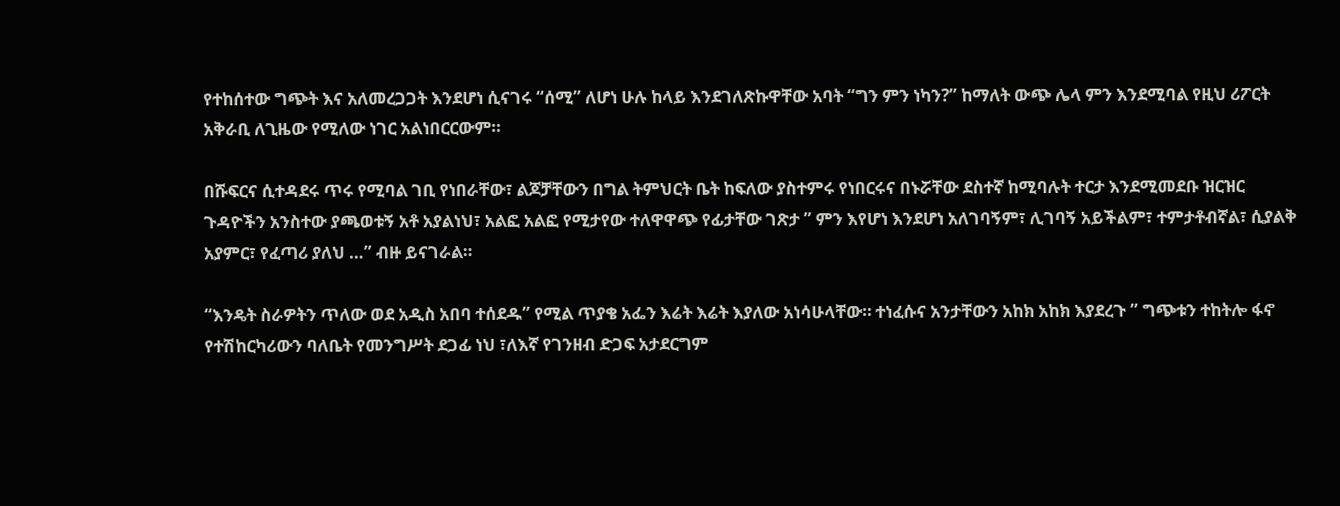የተከሰተው ግጭት እና አለመረጋጋት እንደሆነ ሲናገሩ “ሰሚ” ለሆነ ሁሉ ከላይ እንደገለጽኩዋቸው አባት “ግን ምን ነካን?” ከማለት ውጭ ሌላ ምን እንደሚባል የዚህ ሪፖርት አቅራቢ ለጊዜው የሚለው ነገር አልነበርርውም።

በሹፍርና ሲተዳደሩ ጥሩ የሚባል ገቢ የነበራቸው፣ ልጆቻቸውን በግል ትምህርት ቤት ከፍለው ያስተምሩ የነበርሩና በኑሯቸው ደስተኛ ከሚባሉት ተርታ እንደሚመደቡ ዝርዝር ጉዳዮችን አንስተው ያጫወቱኝ አቶ አያልነህ፣ አልፎ አልፎ የሚታየው ተለዋዋጭ የፊታቸው ገጽታ ” ምን እየሆነ እንደሆነ አለገባኝም፣ ሊገባኝ አይችልም፣ ተምታቶብኛል፣ ሲያልቅ አያምር፣ የፈጣሪ ያለህ …” ብዙ ይናገራል።

“እንዴት ስራዎትን ጥለው ወደ አዲስ አበባ ተሰደዱ” የሚል ጥያቄ አፌን እሬት እሬት እያለው አነሳሁላቸው። ተነፈሱና አንታቸውን አከክ አከክ እያደረጉ ” ግጭቱን ተከትሎ ፋኖ የተሽከርካሪውን ባለቤት የመንግሥት ደጋፊ ነህ ፣ለእኛ የገንዘብ ድጋፍ አታደርግም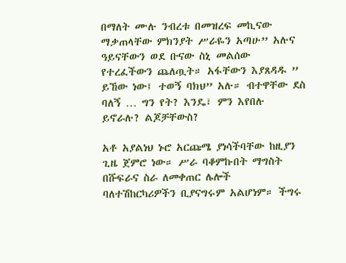በማለት ሙሉ ንብረቱ በመዝረፍ መኪናው ማቃጠላቸው ምክንያት ሥራዬን አጣሁ” አሉና ዓይናቸውን ወደ ቡናው ስኒ መልሰው የተረፈችውን ጨለጧት። አፋቸውን እያጸዳዱ ” ይኸው ነው፤ ተወኝ ባክህ” አሉ። ብተዋቸው ደስ ባለኝ … ግን የት? እንዴ፣ ምን እየበሉ ይኖራሉ? ልጆቻቸውስ?

አቶ አያልነህ ኑሮ አርጩሜ ያነሳችባቸው ከዚያን ጊዜ ጀምሮ ነው። ሥራ ባቆምኩበት ማግስት በሹፍራና ስራ ለመቀጠር ሌሎች ባለተሽከርካሪዎችን ቢያናግሩም አልሆነም። ችግሩ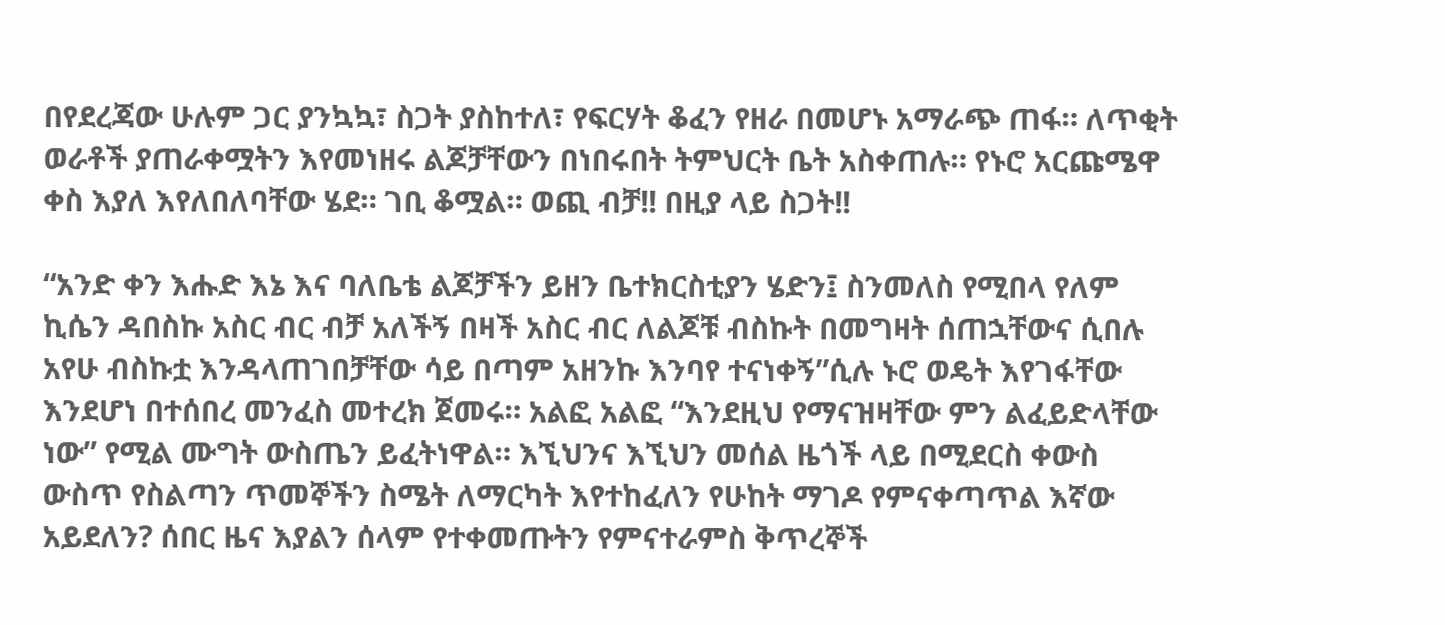በየደረጃው ሁሉም ጋር ያንኳኳ፣ ስጋት ያስከተለ፣ የፍርሃት ቆፈን የዘራ በመሆኑ አማራጭ ጠፋ። ለጥቂት ወራቶች ያጠራቀሟትን እየመነዘሩ ልጆቻቸውን በነበሩበት ትምህርት ቤት አስቀጠሉ። የኑሮ አርጩሜዋ ቀስ እያለ እየለበለባቸው ሄደ። ገቢ ቆሟል። ወጪ ብቻ!! በዚያ ላይ ስጋት!!

“አንድ ቀን እሑድ እኔ እና ባለቤቴ ልጆቻችን ይዘን ቤተክርስቲያን ሄድን፤ ስንመለስ የሚበላ የለም ኪሴን ዳበስኩ አስር ብር ብቻ አለችኝ በዛች አስር ብር ለልጆቹ ብስኩት በመግዛት ሰጠኋቸውና ሲበሉ አየሁ ብስኩቷ እንዳላጠገበቻቸው ሳይ በጣም አዘንኩ እንባየ ተናነቀኝ”ሲሉ ኑሮ ወዴት እየገፋቸው እንደሆነ በተሰበረ መንፈስ መተረክ ጀመሩ። አልፎ አልፎ “እንደዚህ የማናዝዛቸው ምን ልፈይድላቸው ነው” የሚል ሙግት ውስጤን ይፈትነዋል። እኚህንና እኚህን መሰል ዜጎች ላይ በሚደርስ ቀውስ ውስጥ የስልጣን ጥመኞችን ስሜት ለማርካት እየተከፈለን የሁከት ማገዶ የምናቀጣጥል እኛው አይደለን? ሰበር ዜና እያልን ሰላም የተቀመጡትን የምናተራምስ ቅጥረኞች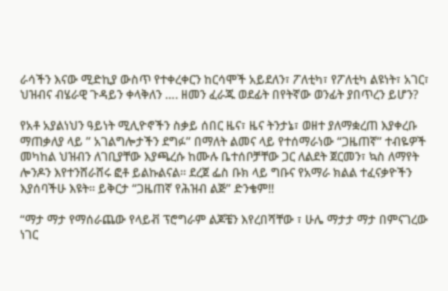ራሳችን እናው ሚድኪያ ውስጥ የተቀረቀርን ከርሳሞች አይደለን፣ ፖለቲካ፣ የፖለቲካ ልዩነት፣ አገር፣ ህዝብና ብሄራዊ ጉዳይን ቀላቅለን …. ዘመን ፈራጁ ወደፊት በየትኛው ወንፊት ያበጥረን ይሆን?

የአቶ አያልነህን ዓይነት ሚሊዮኖችን ስቃይ ሰበር ዜና፣ ዜና ትንታኔ፣ ወዘተ ያለማቋረጠ እያቀረቡ ማጠቃለያ ላይ ” አገልግሎታችን ደግፉ” በማለት ልመና ላይ የተሰማራነው “ጋዜጠኛ” ተብዬዎች መካከል ህዝብን ለገቢያቸው እያጫረሱ ከሙሉ ቤተሰቦቻቸው ጋር ለልደት ጀርመን፣ ኳስ ለማየት ሎንዶን እየተንሸራሸሩ ፎቶ ይልኩልናል። ደረጀ ፌስ ቡክ ላይ ግቡና የአማራ ክልል ተፈናቃዮችን እያሰባችሁ እዩት። ይቅርታ “ጋዜጠኛ የሕዝብ ልጅ” ድንቄም!!

“ማታ ማታ የማሰራጨው የላይቭ ፕሮግራም ልጆቼን እየረበሻቸው ፣ ሁሌ ማታታ ማታ በምናገረው ነገር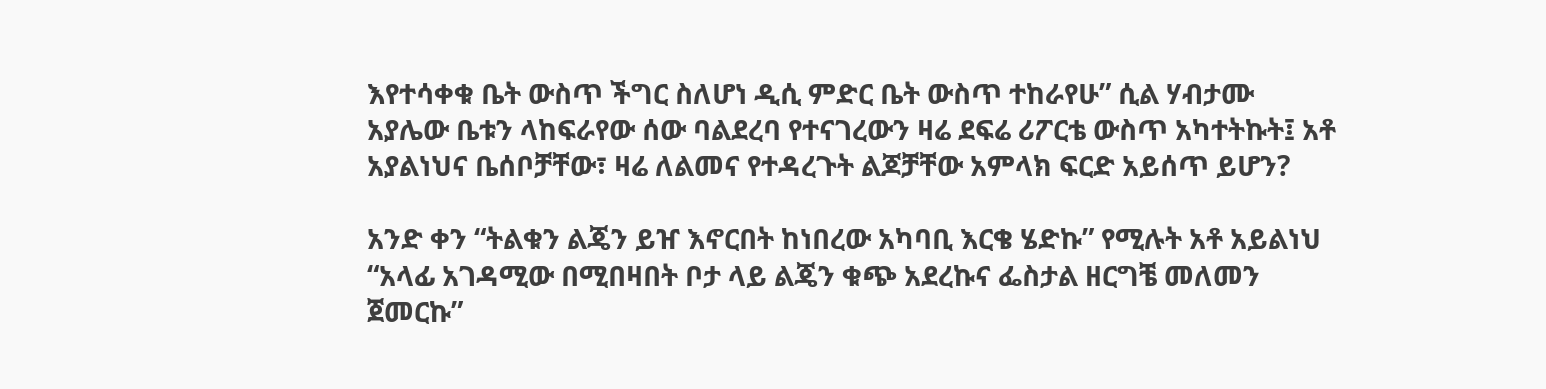እየተሳቀቁ ቤት ውስጥ ችግር ስለሆነ ዲሲ ምድር ቤት ውስጥ ተከራየሁ” ሲል ሃብታሙ አያሌው ቤቱን ላከፍራየው ሰው ባልደረባ የተናገረውን ዛሬ ደፍሬ ሪፖርቴ ውስጥ አካተትኩት፤ አቶ አያልነህና ቤሰቦቻቸው፣ ዛሬ ለልመና የተዳረጉት ልጆቻቸው አምላክ ፍርድ አይሰጥ ይሆን?

አንድ ቀን “ትልቁን ልጄን ይዠ እኖርበት ከነበረው አካባቢ እርቄ ሄድኩ” የሚሉት አቶ አይልነህ “አላፊ አገዳሚው በሚበዛበት ቦታ ላይ ልጄን ቁጭ አደረኩና ፌስታል ዘርግቼ መለመን ጀመርኩ”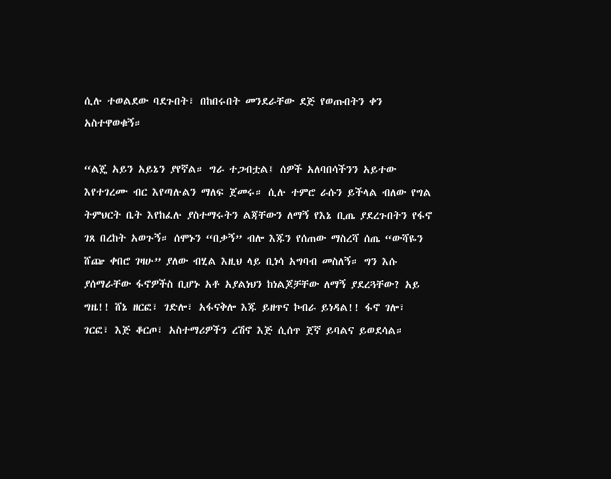ሲሉ ተወልደው ባደጉበት፣ በከበሩበት መንደራቸው ደጅ የወጡበትን ቀን አስተዋወቁኝ።

“ልጄ አይን አይኔን ያየኛል። ግራ ተጋብቷል፤ ሰዎች አለባበሳችንን አይተው እየተገረሙ ብር እየጣሉልን ማለፍ ጀመሩ። ሲሉ ተምሮ ራሱን ይችላል ብለው የግል ትምህርት ቤት እየከፈሉ ያስተማሩትን ልጃቸውን ለማኝ የእኔ ቢጤ ያደረጉበትን የፋኖ ገጸ በረከት አወጉኝ። ሰሞኑን “በቃኝ” ብሎ እጁን የሰጠው ማስረሻ ሰጤ “ውሻዬን ሸጬ ቀበሮ ገዛሁ” ያለው ብሂል እዚህ ላይ ቢነሳ አግባብ መስለኝ። ግን እሱ ያሰማራቸው ፋኖዎችስ ቢሆኑ አቶ አያልነህን ከነልጆቻቸው ለማኝ ያደረጓቸው? አይ ግዜ!! ሸኔ ዘርፎ፣ ገድሎ፣ አፋናቅሎ እጁ ይዘጥና ኮብራ ይነዳል!! ፋኖ ገሎ፣ ገርፎ፣ እጅ ቆርጦ፣ አስተማሪዎችን ረሽኖ እጅ ሲሰጥ ጀኛ ይባልና ይወደሳል።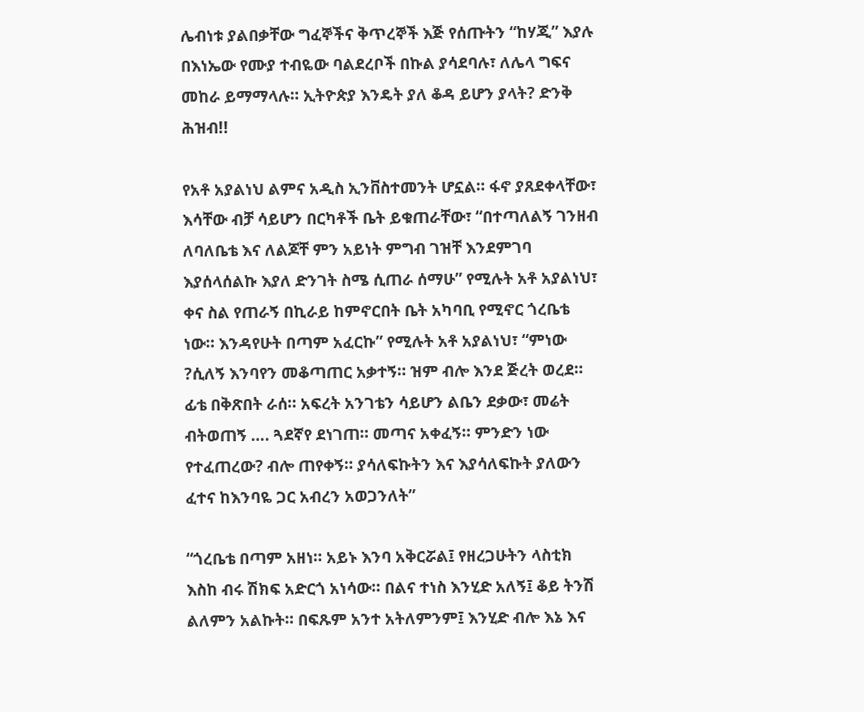ሌብነቱ ያልበቃቸው ግፈኞችና ቅጥረኞች እጅ የሰጡትን “ከሃጂ” እያሉ በእነኤው የሙያ ተብዬው ባልደረቦች በኩል ያሳደባሉ፣ ለሌላ ግፍና መከራ ይማማላሉ። ኢትዮጵያ እንዴት ያለ ቆዳ ይሆን ያላት? ድንቅ ሕዝብ!!

የአቶ አያልነህ ልምና አዲስ ኢንቨስተመንት ሆኗል። ፋኖ ያጸደቀላቸው፣ እሳቸው ብቻ ሳይሆን በርካቶች ቤት ይቁጠራቸው፣ “በተጣለልኝ ገንዘብ ለባለቤቴ እና ለልጆቸ ምን አይነት ምግብ ገዝቸ እንደምገባ እያሰላሰልኩ እያለ ድንገት ስሜ ሲጠራ ሰማሁ” የሚሉት አቶ አያልነህ፣ ቀና ስል የጠራኝ በኪራይ ከምኖርበት ቤት አካባቢ የሚኖር ጎረቤቴ ነው። እንዳየሁት በጣም አፈርኩ” የሚሉት አቶ አያልነህ፣ “ምነው ?ሲለኝ እንባየን መቆጣጠር አቃተኝ። ዝም ብሎ እንደ ጅረት ወረደ። ፊቴ በቅጽበት ራሰ። አፍረት አንገቴን ሳይሆን ልቤን ደቃው፣ መሬት ብትወጠኝ …. ጓደኛየ ደነገጠ። መጣና አቀፈኝ። ምንድን ነው የተፈጠረው? ብሎ ጠየቀኝ። ያሳለፍኩትን እና እያሳለፍኩት ያለውን ፈተና ከእንባዬ ጋር አብረን አወጋንለት”

“ጎረቤቴ በጣም አዘነ። አይኑ እንባ አቅርሯል፤ የዘረጋሁትን ላስቲክ እስከ ብሩ ሽክፍ አድርጎ አነሳው። በልና ተነስ እንሂድ አለኝ፤ ቆይ ትንሽ ልለምን አልኩት። በፍጹም አንተ አትለምንም፤ እንሂድ ብሎ እኔ እና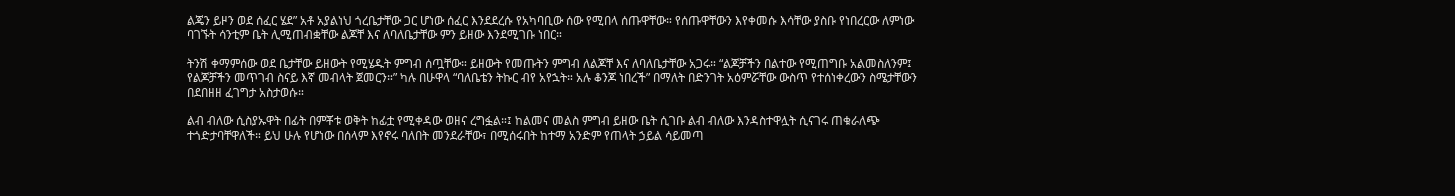ልጄን ይዞን ወደ ሰፈር ሄደ” አቶ አያልነህ ጎረቤታቸው ጋር ሆነው ሰፈር እንደደረሱ የአካባቢው ሰው የሚበላ ሰጡዋቸው። የሰጡዋቸውን እየቀመሱ እሳቸው ያስቡ የነበረርው ለምነው ባገኙት ሳንቲም ቤት ሊሚጠብቋቸው ልጆቸ እና ለባለቤታቸው ምን ይዘው እንደሚገቡ ነበር።

ትንሽ ቀማምሰው ወደ ቤታቸው ይዘውት የሚሄዱት ምግብ ሰጧቸው። ይዘውት የመጡትን ምግብ ለልጆቸ እና ለባለቤታቸው አጋሩ። “ልጆቻችን በልተው የሚጠግቡ አልመስለንም፤ የልጆቻችን መጥገብ ስናይ እኛ መብላት ጀመርን።” ካሉ በሁዋላ “ባለቤቴን ትኩር ብየ አየኋት። አሉ ቆንጆ ነበረች” በማለት በድንገት አዕምሯቸው ውስጥ የተሰነቀረውን ስሜታቸውን በደበዘዘ ፈገግታ አስታወሱ።

ልብ ብለው ሲስያኡዋት በፊት በምቾቱ ወቅት ከፊቷ የሚቀዳው ወዘና ረግፏል።፤ ከልመና መልስ ምግብ ይዘው ቤት ሲገቡ ልብ ብለው እንዳስተዋሏት ሲናገሩ ጠቁራለጭ ተጎድታባቸዋለች። ይህ ሁሉ የሆነው በሰላም እየኖሩ ባለበት መንደራቸው፣ በሚሰሩበት ከተማ አንድም የጠላት ኃይል ሳይመጣ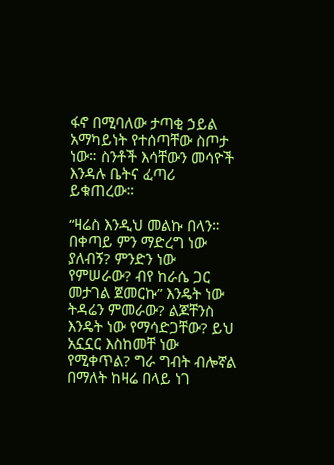ፋኖ በሚባለው ታጣቂ ኃይል አማካይነት የተሰጣቸው ስጦታ ነው። ስንቶች እሳቸውን መሳዮች እንዳሉ ቤትና ፈጣሪ ይቁጠረው።

“ዛሬስ እንዲህ መልኩ በላን። በቀጣይ ምን ማድረግ ነው ያለብኝ? ምንድን ነው የምሠራው? ብየ ከራሴ ጋር መታገል ጀመርኩ” እንዴት ነው ትዳሬን ምመራው? ልጆቸንስ እንዴት ነው የማሳድጋቸው? ይህ አኗኗር እስከመቸ ነው የሚቀጥል? ግራ ግብት ብሎኛል በማለት ከዛሬ በላይ ነገ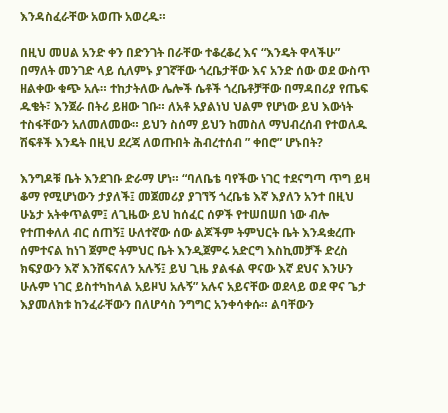እንዳስፈራቸው አወጡ አወረዱ።

በዚህ መሀል አንድ ቀን በድንገት በራቸው ተቆረቆረ እና “እንዴት ዋላችሁ” በማለት መንገድ ላይ ሲለምኑ ያገኛቸው ጎረቤታቸው እና አንድ ሰው ወደ ውስጥ ዘልቀው ቁጭ አሉ። ተከታትለው ሌሎች ሴቶች ጎረቤቶቻቸው በማዳበሪያ የጤፍ ዱቄት፣ እንጀራ በትሪ ይዘው ገቡ። ለአቶ አያልነህ ህልም የሆነው ይህ እውነት ተስፋቸውን አለመለመው። ይህን ስሰማ ይህን ከመስለ ማህብረሰብ የተወለዱ ሽፍቶች እንዴት በዚህ ደረጃ ለወጡበት ሕብረተሰብ ” ቀበሮ” ሆኑበት?

እንግዶቹ ቤት እንደገቡ ድራማ ሆነ። “ባለቤቴ ባየችው ነገር ተደናግጣ ጥግ ይዛ ቆማ የሚሆነውን ታያለች፤ መጀመሪያ ያገኘኝ ጎረቤቴ እኛ እያለን አንተ በዚህ ሁኔታ አትቀጥልም፤ ለጊዜው ይህ ከሰፈር ሰዎች የተሠበሠበ ነው ብሎ የተጠቀለለ ብር ሰጠኝ፤ ሁለተኛው ሰው ልጆችም ትምህርት ቤት እንዳቋረጡ ሰምተናል ከነገ ጀምሮ ትምህር ቤት እንዲጀምሩ አድርግ እስኪመቻች ድረስ ክፍያውን እኛ እንሸፍናለን አሉኝ፤ ይህ ጊዜ ያልፋል ዋናው እኛ ደህና እንሁን ሁሉም ነገር ይስተካከላል አይዞህ አሉኝ” አሉና አይናቸው ወደላይ ወደ ዋና ጌታ እያመለክቱ ከንፈራቸውን በለሆሳስ ንግግር አንቀሳቀሱ። ልባቸውን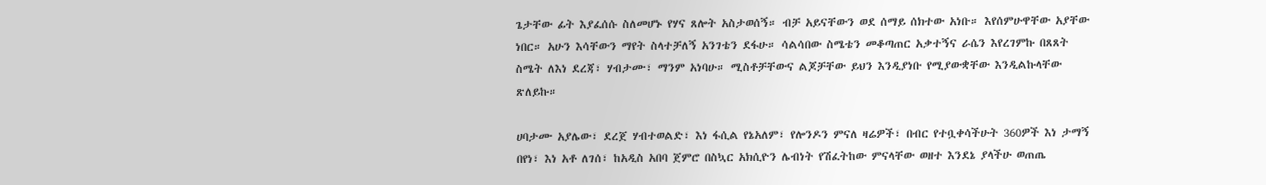ጌታቸው ፊት እያፈሰሱ ስለመሆኑ የሃና ጸሎት አስታወሰኝ። ብቻ አይናቸውን ወደ ሰማይ ሰክተው አነቡ። እየሰምሁዋቸው አያቸው ነበር። አሁን እሳቸውን ማየት ስላተቻለኝ አንገቴን ደፋሁ። ሳልሳበው ስሜቴን መቆጣጠር አቃተኝና ራሴን እየረገምኩ በጸጸት ስሜት ለእነ ደረጃ፣ ሃብታሙ፣ ማንም አነባሁ። ሚስቶቻቸውና ልጆቻቸው ይህን እንዲያነቡ የሚያውቋቸው እንዲልኩላቸው ጽለይኩ።

ሀባታሙ አያሌው፣ ደረጀ ሃብተወልድ፣ እነ ፋሲል የኔአለም፣ የሎንዶን ምናለ ዛሬዎች፣ በብር የተቧቀሳችሁት 360ዎች እነ ታማኝ በየነ፣ እነ አቶ ለገሰ፣ ከአዲስ አበባ ጀምሮ በስኳር አክሲዮን ሌብነት የሽፈትከው ምናላቸው ወዘተ እንደኔ ያላችሁ ወጠጤ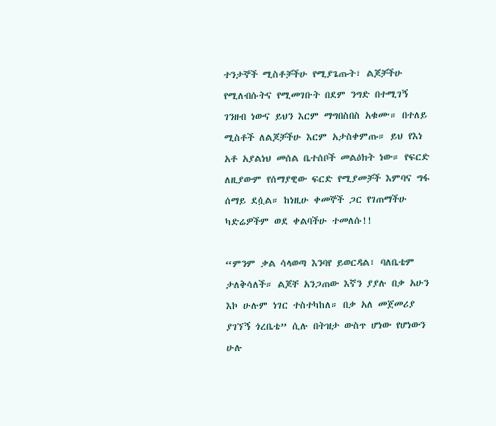ተንታኞች ሚስቶቻችሁ የሚያጌጡት፣ ልጆቻችሁ የሚለብሱትና የሚመገቡት በደም ንግድ በተሚገኝ ገንዘብ ነውና ይህን እርም ማግበስበስ አቁሙ። በተለይ ሚስቶች ለልጆቻችሁ እርም አታስቀምጡ። ይህ የእነ አቶ አያልነህ መሰል ቤተሰቦች መልዕክት ነው። የፍርድ ለዚያውም የሰማያዊው ፍርድ የሚያመቻች እምባና ግፋ ሰማይ ደሷል። ከነዚሁ ቀመኞች ጋር የገጠማችሁ ካድሬዎችም ወደ ቀልባችሁ ተመለሱ!!

“ምንም ቃል ሳላወጣ እንባየ ይወርዳል፣ ባለቤቴም ታለቅሳለች። ልጆቸ አንጋጠው እኛን ያያሉ በቃ አሁን እኮ ሁሉም ነገር ተስተካከለ። በቃ አለ መጀመሪያ ያገኘኝ ጎረቤቴ” ሲሉ በትዝታ ውስጥ ሆነው የሆነውን ሁሉ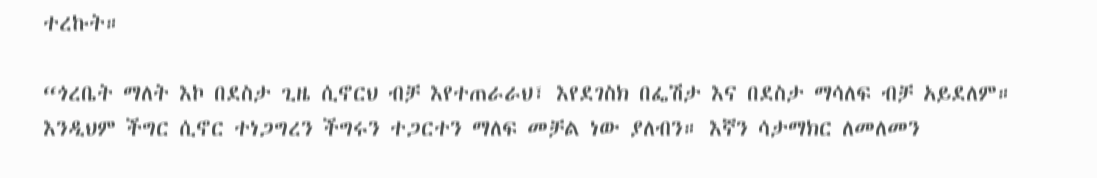ተረኩት።

“ጎረቤት ማለት እኮ በደስታ ጊዜ ሲኖርህ ብቻ እየተጠራራህ፣ እየደገስክ በፌሽታ እና በደስታ ማሳለፍ ብቻ አይደለም። እንዲህም ችግር ሲኖር ተነጋግረን ችግሩን ተጋርተን ማለፍ መቻል ነው ያለብን። እኛን ሳታማክር ለመለመን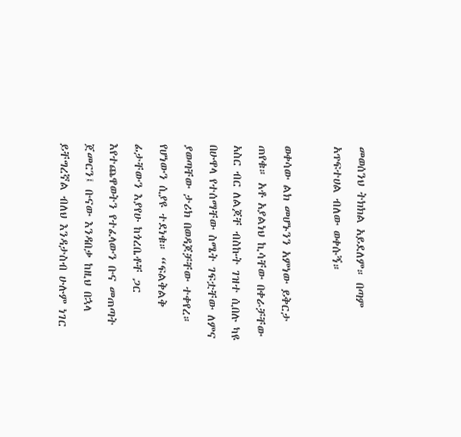መወሰንህ ትክክል አይደለም። በጣም አጥፍተሀል ብለው ወቀሱኝ።

ወቀሳው ልክ መሆኑንን አምነው ይቅርታ ጠየቁ። አቶ አያልነህ ኪሳቸው በቀራቻቸው አስር ብር ለልጆቸ ብስኩት ገዝተ ሲበሉ ካዩ በሁዋላ የተሰማቸው ስሜት ገፍቷቸው ለምና ያወጣቸው ታሪክ በወዳጆቻቸው ተቀየረ። የሆነውን ሲያዩ ተደነቁ። “ፍልቅልቅ ፊታቸውን እያየሁ ከጎረቤቶቸ ጋር እየተጨዋወትን የተፈላውን ቡና መጠጣት ጀመርን፤ ቡናው እንዳበቃ ከዚህ በኋላ ይቸግረኛል ብለህ እንዳታስብ ሁሉም ነገር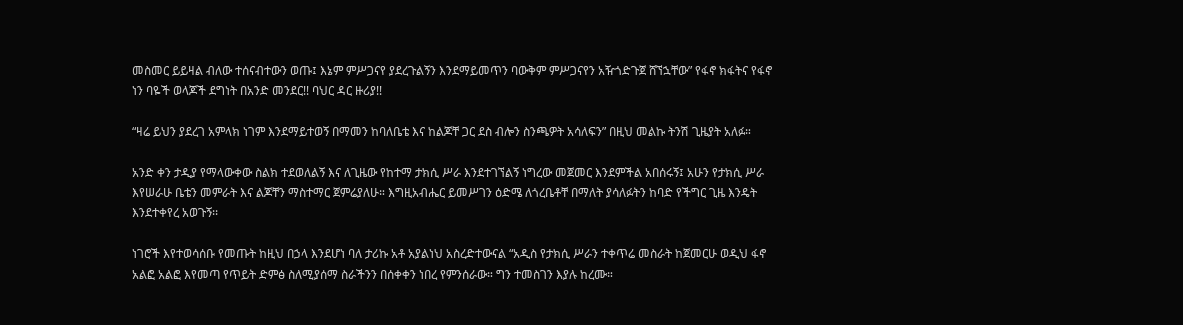መስመር ይይዛል ብለው ተሰናብተውን ወጡ፤ እኔም ምሥጋናየ ያደረጉልኝን እንደማይመጥን ባውቅም ምሥጋናየን አዥጎድጉጀ ሸኘኋቸው” የፋኖ ክፋትና የፋኖ ነን ባዬች ወላጆች ደግነት በአንድ መንደር!! ባህር ዳር ዙሪያ!!

“ዛሬ ይህን ያደረገ አምላክ ነገም እንደማይተወኝ በማመን ከባለቤቴ እና ከልጆቸ ጋር ደስ ብሎን ስንጫዎት አሳለፍን” በዚህ መልኩ ትንሽ ጊዜያት አለፉ።

አንድ ቀን ታዲያ የማላውቀው ስልክ ተደወለልኝ እና ለጊዜው የከተማ ታክሲ ሥራ እንደተገኘልኝ ነግረው መጀመር እንደምችል አበሰሩኝ፤ አሁን የታክሲ ሥራ እየሠራሁ ቤቴን መምራት እና ልጆቸን ማስተማር ጀምሬያለሁ። እግዚአብሔር ይመሥገን ዕድሜ ለጎረቤቶቸ በማለት ያሳለፉትን ከባድ የችግር ጊዜ እንዴት እንደተቀየረ አወጉኝ፡፡

ነገሮች እየተወሳሰቡ የመጡት ከዚህ በኃላ እንደሆነ ባለ ታሪኩ አቶ አያልነህ አስረድተውናል “አዲስ የታክሲ ሥራን ተቀጥሬ መስራት ከጀመርሁ ወዲህ ፋኖ አልፎ አልፎ እየመጣ የጥይት ድምፅ ስለሚያሰማ ስራችንን በሰቀቀን ነበረ የምንሰራው። ግን ተመስገን እያሉ ከረሙ።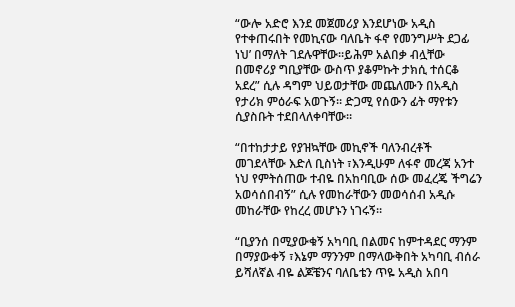“ውሎ አድሮ እንደ መጀመሪያ እንደሆነው አዲስ የተቀጠሩበት የመኪናው ባለቤት ፋኖ የመንግሥት ደጋፊ ነህ’ በማለት ገደሉዋቸው።ይሕም አልበቃ ብሏቸው በመኖሪያ ግቢያቸው ውስጥ ያቆምኩት ታክሲ ተሰርቆ አደረ” ሲሉ ዳግም ህይወታቸው መጨለሙን በአዲስ የታሪክ ምዕራፍ አወጉኝ። ድጋሚ የሰውን ፊት ማየቱን ሲያስቡት ተደበላለቀባቸው።

“በተከታታይ የያዝኳቸው መኪኖች ባለንብረቶች መገደላቸው እድለ ቢስነት ፣እንዲሁም ለፋኖ መረጃ አንተ ነህ የምትሰጠው ተብዬ በአከባቢው ሰው መፈረጄ ችግሬን አወሳሰበብኝ” ሲሉ የመከራቸውን መወሳሰብ አዲሱ መከራቸው የከረረ መሆኑን ነገሩኝ።

“ቢያንሰ በሚያውቁኝ አካባቢ በልመና ከምተዳደር ማንም በማያውቀኝ ፣እኔም ማንንም በማላውቅበት አካባቢ ብሰራ ይሻለኛል ብዬ ልጆቼንና ባለቤቴን ጥዬ አዲስ አበባ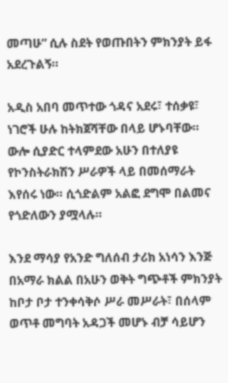መጣሁ” ሲሉ ስደት የወጡበትን ምክንያት ይፋ አደረጉልኝ።

አዲስ አበባ መጥተው ጎዳና አደሩ፣ ተሰቃዩ፣ ነገሮች ሁሉ ከትክጀሻቸው በላይ ሆኑባቸው። ውሎ ሲያድር ተላምደው አሁን በተለያዩ የኮንስትራክሽን ሥራዎች ላይ በመሰማራት እየሰሩ ነው። ሲጎድልም አልፎ ደግሞ በልመና የጎድለውን ያሟላሉ።

እንደ ማሳያ የአንድ ግለሰብ ታሪክ አነሳን እንጅ በአማራ ክልል በአሁን ወቅት ግጭቶች ምክንያት ከቦታ ቦታ ተንቀሳቅሶ ሥራ መሥራት፣ በሰላም ወጥቶ መግባት አዳጋች መሆኑ ብቻ ሳይሆን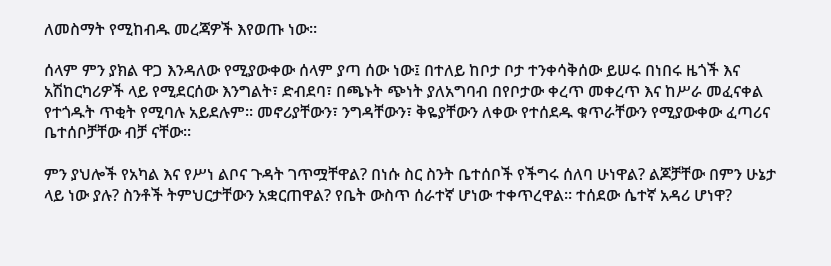ለመስማት የሚከብዱ መረጃዎች እየወጡ ነው።

ሰላም ምን ያክል ዋጋ እንዳለው የሚያውቀው ሰላም ያጣ ሰው ነው፤ በተለይ ከቦታ ቦታ ተንቀሳቅሰው ይሠሩ በነበሩ ዜጎች እና አሽከርካሪዎች ላይ የሚደርሰው እንግልት፣ ድብደባ፣ በጫኑት ጭነት ያለአግባብ በየቦታው ቀረጥ መቀረጥ እና ከሥራ መፈናቀል የተጎዱት ጥቂት የሚባሉ አይደሉም፡፡ መኖሪያቸውን፣ ንግዳቸውን፣ ቅዬያቸውን ለቀው የተሰደዱ ቁጥራቸውን የሚያውቀው ፈጣሪና ቤተሰቦቻቸው ብቻ ናቸው።

ምን ያህሎች የአካል እና የሥነ ልቦና ጉዳት ገጥሟቸዋል? በነሱ ስር ስንት ቤተሰቦች የችግሩ ሰለባ ሁነዋል? ልጆቻቸው በምን ሁኔታ ላይ ነው ያሉ? ስንቶች ትምህርታቸውን አቋርጠዋል? የቤት ውስጥ ሰራተኛ ሆነው ተቀጥረዋል። ተሰደው ሴተኛ አዳሪ ሆነዋ?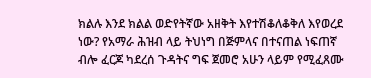ክልሉ እንደ ክልል ወድየትኛው አዘቅት እየተሽቆለቆቅለ እየወረደ ነው? የአማራ ሕዝብ ላይ ትህነግ በጅምላና በተናጠል ነፍጠኛ ብሎ ፈርጆ ካደረሰ ጉዳትና ግፍ ጀመሮ አሁን ላይም የሚፈጸሙ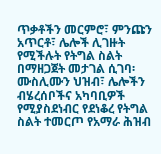ጥቃቶችን መርምሮ፣ ምንጩን አጥርቶ፣ ሌሎች ሊገዙት የሚችሉት የትግል ስልት በማዘጋጀት መታገል ሲገባ፡ሙስሊሙን ህዝብ፣ ሌሎችን ብሄረሰቦችና አካባቢዎች የሚያስደነብር የደነቆረ የትግል ስልት ተመርጦ የአማራ ሕዝብ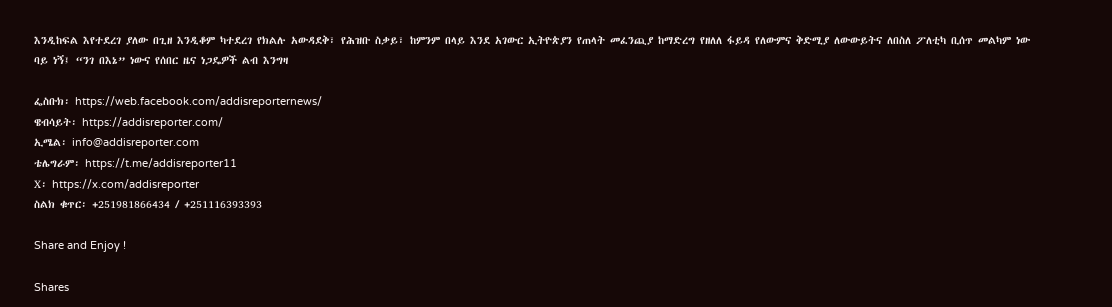እንዲከፍል እየተደረገ ያለው በጊዘ እንዲቆም ካተደረገ የክልሉ አውዳደቅ፣ የሕዝቡ ስቃይ፣ ከምንም በላይ እንደ አገውር ኢትዮጵያን የጠላት መፈንጪያ ከማድረግ የዘለለ ፋይዳ የለውምና ቅድሚያ ለውውይትና ለበስለ ፖለቲካ ቢሰጥ መልካም ነው ባይ ነኝ፤ “ንገ በእኔ” ነውና የሰበር ዜና ነጋዴዎች ልብ እንግዛ

ፌስቡክ፡ https://web.facebook.com/addisreporternews/
ዌብሳይት፡ https://addisreporter.com/
ኢሜል፡ info@addisreporter.com
ቴሌግራም፡ https://t.me/addisreporter11
X፡ https://x.com/addisreporter
ስልክ ቁጥር፡ +251981866434 / +251116393393

Share and Enjoy !

Shares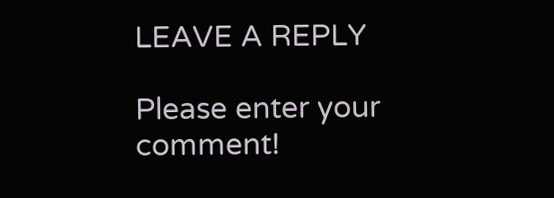LEAVE A REPLY

Please enter your comment!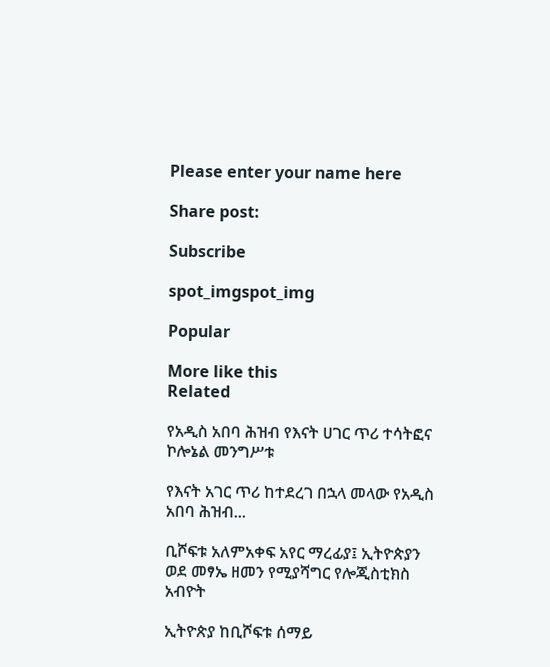Please enter your name here

Share post:

Subscribe

spot_imgspot_img

Popular

More like this
Related

የአዲስ አበባ ሕዝብ የእናት ሀገር ጥሪ ተሳትፎና ኮሎኔል መንግሥቱ

የእናት አገር ጥሪ ከተደረገ በኋላ መላው የአዲስ አበባ ሕዝብ...

ቢሾፍቱ አለምአቀፍ አየር ማረፊያ፤ ኢትዮጵያን ወደ መፃኤ ዘመን የሚያሻግር የሎጂስቲክስ አብዮት

ኢትዮጵያ ከቢሾፍቱ ሰማይ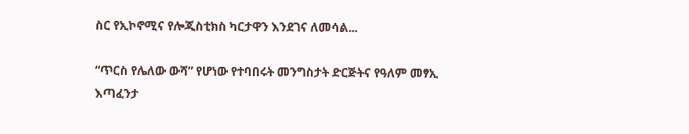ስር የኢኮኖሚና የሎጂስቲክስ ካርታዋን እንደገና ለመሳል...

“ጥርስ የሌለው ውሻ” የሆነው የተባበሩት መንግስታት ድርጅትና የዓለም መፃኢ እጣፈንታ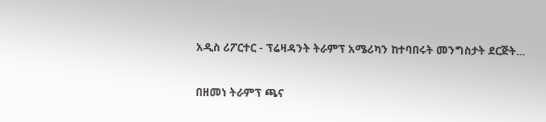አዲስ ሪፖርተር - ፕሬዛዳንት ትራምፕ አሜሪካን ከተባበሩት መንግስታት ደርጅት...

በዘመነ ትራምፕ ጫና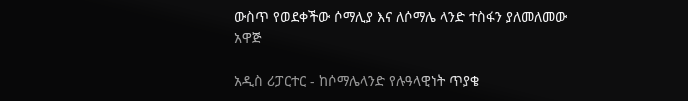ውስጥ የወደቀችው ሶማሊያ እና ለሶማሌ ላንድ ተስፋን ያለመለመው አዋጅ

አዲስ ሪፓርተር - ከሶማሌላንድ የሉዓላዊነት ጥያቄ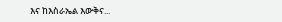እና ከእስራኤል እውቅና...